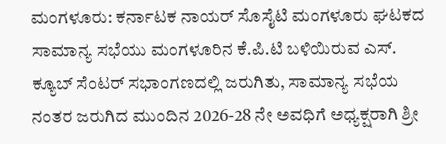ಮಂಗಳೂರು: ಕರ್ನಾಟಕ ನಾಯರ್ ಸೊಸೈಟಿ ಮಂಗಳೂರು ಘಟಕದ ಸಾಮಾನ್ಯ ಸಭೆಯು ಮಂಗಳೂರಿನ ಕೆ.ಪಿ.ಟಿ ಬಳಿಯಿರುವ ಎಸ್. ಕ್ಯೂಬ್ ಸೆಂಟರ್ ಸಭಾಂಗಣದಲ್ಲಿ ಜರುಗಿತು, ಸಾಮಾನ್ಯ ಸಭೆಯ ನಂತರ ಜರುಗಿದ ಮುಂದಿನ 2026-28 ನೇ ಅವಧಿಗೆ ಅಧ್ಯಕ್ಷರಾಗಿ ಶ್ರೀ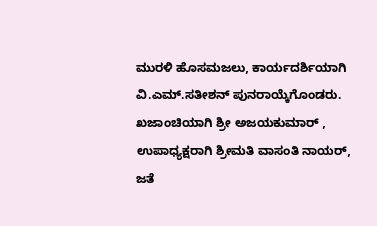ಮುರಳಿ ಹೊಸಮಜಲು, ಕಾರ್ಯದರ್ಶಿಯಾಗಿ ವಿ.ಎಮ್.ಸತೀಶನ್ ಪುನರಾಯ್ಕೆಗೊಂಡರು. ಖಜಾಂಚಿಯಾಗಿ ಶ್ರೀ ಅಜಯಕುಮಾರ್ , ಉಪಾಧ್ಯಕ್ಷರಾಗಿ ಶ್ರೀಮತಿ ವಾಸಂತಿ ನಾಯರ್, ಜತೆ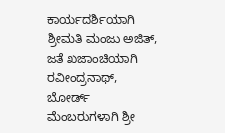ಕಾರ್ಯದರ್ಶಿಯಾಗಿ ಶ್ರೀಮತಿ ಮಂಜು ಅಜಿತ್, ಜತೆ ಖಜಾಂಚಿಯಾಗಿ ರವೀಂದ್ರನಾಥ್, ಬೋರ್ಡ್ ಮೆಂಬರುಗಳಾಗಿ ಶ್ರೀ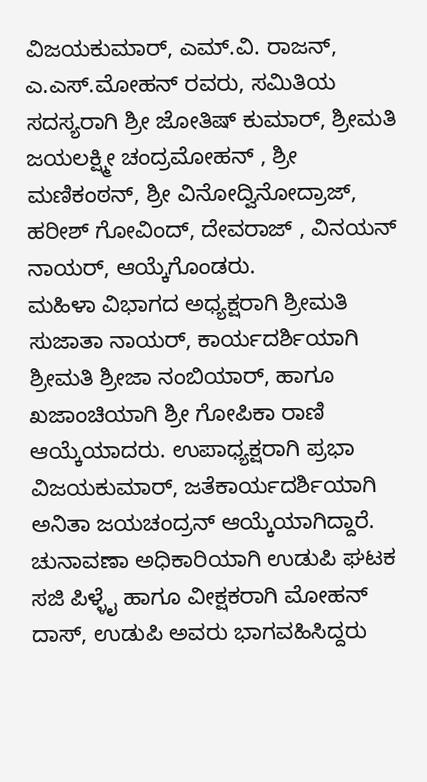ವಿಜಯಕುಮಾರ್, ಎಮ್.ವಿ. ರಾಜನ್, ಎ.ಎಸ್.ಮೋಹನ್ ರವರು, ಸಮಿತಿಯ ಸದಸ್ಯರಾಗಿ ಶ್ರೀ ಜೋತಿಷ್ ಕುಮಾರ್, ಶ್ರೀಮತಿ ಜಯಲಕ್ಷ್ಮೀ ಚಂದ್ರಮೋಹನ್ , ಶ್ರೀ ಮಣಿಕಂಠನ್, ಶ್ರೀ ವಿನೋದ್ವಿನೋದ್ರಾಜ್, ಹರೀಶ್ ಗೋವಿಂದ್, ದೇವರಾಜ್ , ವಿನಯನ್ ನಾಯರ್, ಆಯ್ಕೆಗೊಂಡರು.
ಮಹಿಳಾ ವಿಭಾಗದ ಅಧ್ಯಕ್ಷರಾಗಿ ಶ್ರೀಮತಿ ಸುಜಾತಾ ನಾಯರ್, ಕಾರ್ಯದರ್ಶಿಯಾಗಿ ಶ್ರೀಮತಿ ಶ್ರೀಜಾ ನಂಬಿಯಾರ್, ಹಾಗೂ ಖಜಾಂಚಿಯಾಗಿ ಶ್ರೀ ಗೋಪಿಕಾ ರಾಣಿ ಆಯ್ಕೆಯಾದರು. ಉಪಾಧ್ಯಕ್ಷರಾಗಿ ಪ್ರಭಾ ವಿಜಯಕುಮಾರ್, ಜತೆಕಾರ್ಯದರ್ಶಿಯಾಗಿ ಅನಿತಾ ಜಯಚಂದ್ರನ್ ಆಯ್ಕೆಯಾಗಿದ್ದಾರೆ.
ಚುನಾವಣಾ ಅಧಿಕಾರಿಯಾಗಿ ಉಡುಪಿ ಘಟಕ ಸಜಿ ಪಿಳ್ಳೈ ಹಾಗೂ ವೀಕ್ಷಕರಾಗಿ ಮೋಹನ್ ದಾಸ್, ಉಡುಪಿ ಅವರು ಭಾಗವಹಿಸಿದ್ದರು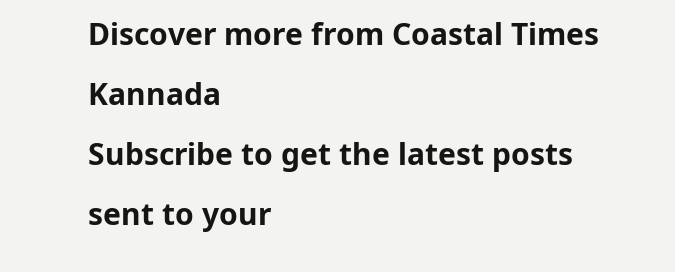Discover more from Coastal Times Kannada
Subscribe to get the latest posts sent to your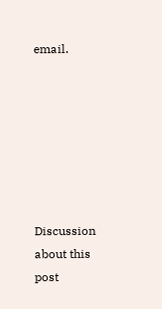email.







Discussion about this post